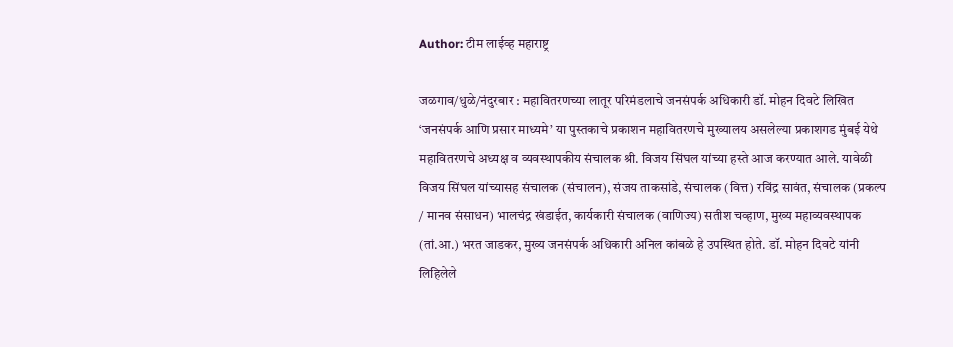Author: टीम लाईव्ह महाराष्ट्र

जळगाव/धुळे/नंदुरबार : महावितरणच्या लातूर परिमंडलाचे जनसंपर्क अधिकारी डॉ. मोहन दिवटे लिखित ‘जनसंपर्क आणि प्रसार माध्यमे’ या पुस्तकाचे प्रकाशन महावितरणचे मुख्यालय असलेल्या प्रकाशगड मुंबई येथे महावितरणचे अध्यक्ष व व्यवस्थापकीय संचालक श्री. विजय सिंघल यांच्या हस्ते आज करण्यात आले. यावेळी विजय सिंघल यांच्यासह संचालक (संचालन), संजय ताकसांडे, संचालक (वित्त) रविंद्र सावंत, संचालक (प्रकल्प / मानव संसाधन) भालचंद्र खंडाईत, कार्यकारी संचालक (वाणिज्य) सतीश चव्हाण, मुख्य महाव्यवस्थापक (तां.आ.) भरत जाडकर, मुख्य जनसंपर्क अधिकारी अनिल कांबळे हे उपस्थित होते. डॉ. मोहन दिवटे यांनी लिहिलेले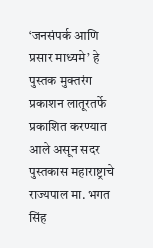‘जनसंपर्क आणि प्रसार माध्यमे’ हे पुस्तक मुक्तरंग प्रकाशन लातूरतर्फे प्रकाशित करण्यात आले असून सदर पुस्तकास महाराष्ट्राचे राज्यपाल मा. भगत सिंह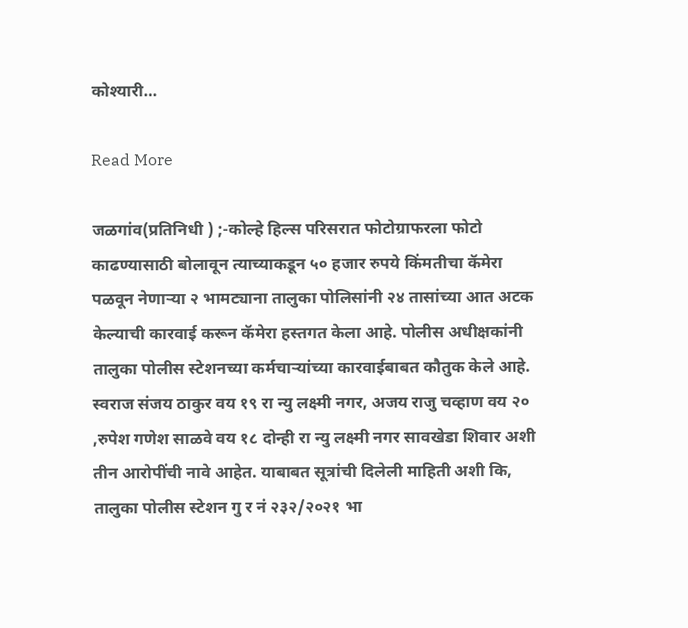कोश्यारी…

Read More

जळगांव(प्रतिनिधी ) ;-कोल्हे हिल्स परिसरात फोटोग्राफरला फोटो काढण्यासाठी बोलावून त्याच्याकडून ५० हजार रुपये किंमतीचा कॅमेरा पळवून नेणाऱ्या २ भामट्याना तालुका पोलिसांनी २४ तासांच्या आत अटक केल्याची कारवाई करून कॅमेरा हस्तगत केला आहे. पोलीस अधीक्षकांनी तालुका पोलीस स्टेशनच्या कर्मचाऱ्यांच्या कारवाईबाबत कौतुक केले आहे. स्वराज संजय ठाकुर वय १९ रा न्यु लक्ष्मी नगर, अजय राजु चव्हाण वय २० ,रुपेश गणेश साळवे वय १८ दोन्ही रा न्यु लक्ष्मी नगर सावखेडा शिवार अशी तीन आरोपींची नावे आहेत. याबाबत सूत्रांची दिलेली माहिती अशी कि, तालुका पोलीस स्टेशन गु र नं २३२/२०२१ भा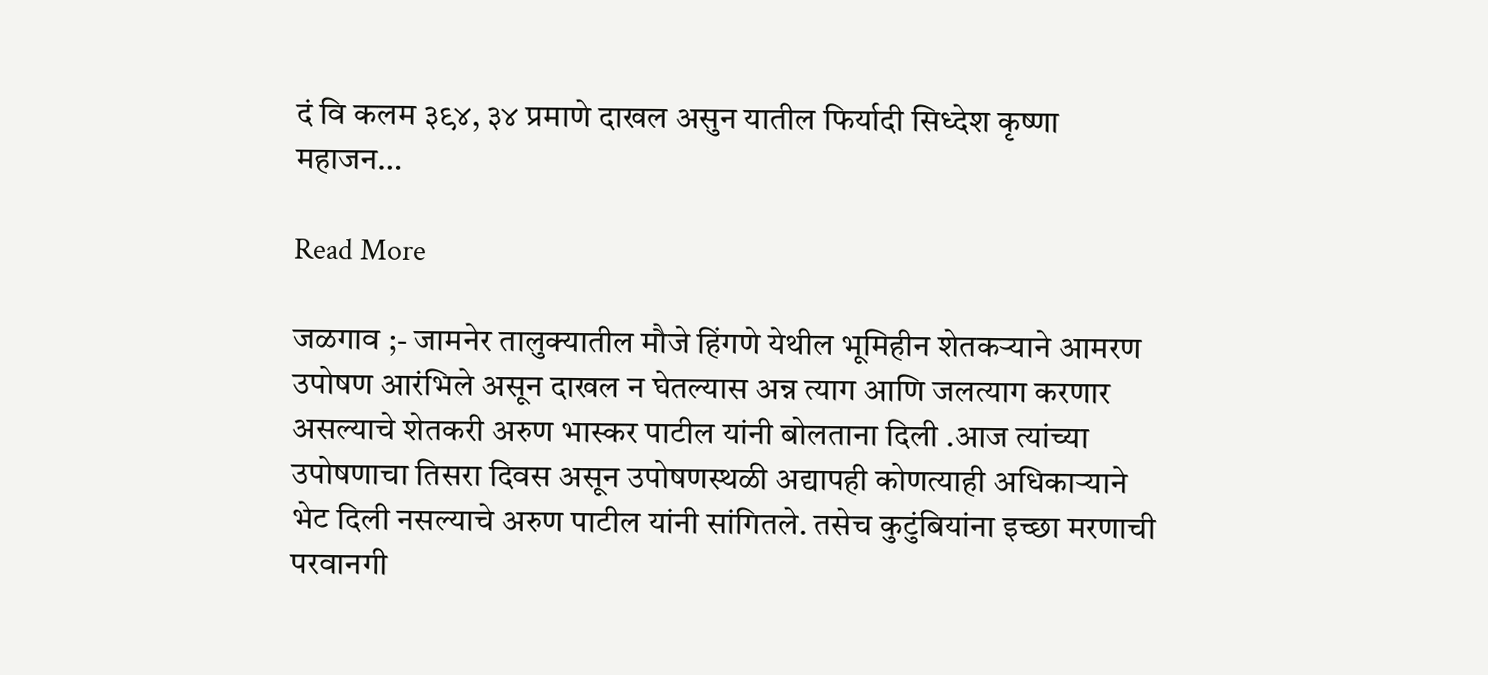दं वि कलम ३९४, ३४ प्रमाणे दाखल असुन यातील फिर्यादी सिध्देश कृष्णा महाजन…

Read More

जळगाव ;- जामनेर तालुक्यातील मौजे हिंगणे येथील भूमिहीन शेतकऱ्याने आमरण उपोषण आरंभिले असून दाखल न घेतल्यास अन्न त्याग आणि जलत्याग करणार असल्याचे शेतकरी अरुण भास्कर पाटील यांनी बोलताना दिली .आज त्यांच्या उपोषणाचा तिसरा दिवस असून उपोषणस्थळी अद्यापही कोणत्याही अधिकाऱ्याने भेट दिली नसल्याचे अरुण पाटील यांनी सांगितले. तसेच कुटुंबियांना इच्छा मरणाची परवानगी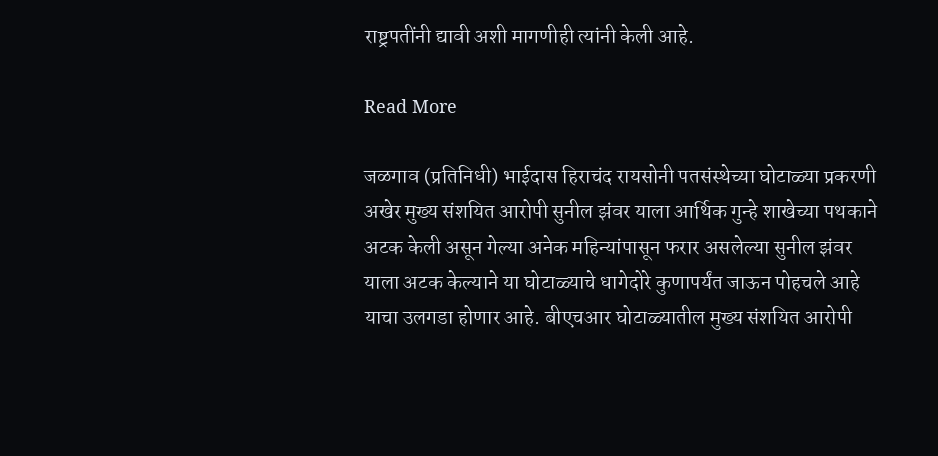राष्ट्रपतींनी द्यावी अशी मागणीही त्यांनी केली आहे.

Read More

जळगाव (प्रतिनिधी) भाईदास हिराचंद रायसोनी पतसंस्थेच्या घोटाळ्या प्रकरणी अखेर मुख्य संशयित आरोपी सुनील झंवर याला आर्थिक गुन्हे शाखेच्या पथकाने अटक केली असून गेल्या अनेक महिन्यांपासून फरार असलेल्या सुनील झंवर याला अटक केल्याने या घोटाळ्याचे धागेदोरे कुणापर्यंत जाऊन पोहचले आहे याचा उलगडा होणार आहे. बीएचआर घोटाळ्यातील मुख्य संशयित आरोपी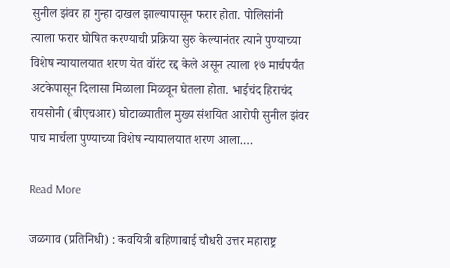सुनील झंवर हा गुन्हा दाखल झाल्यापासून फरार होता. पोलिसांनी त्याला फरार घोषित करण्याची प्रक्रिया सुरु केल्यानंतर त्याने पुण्याच्या विशेष न्यायालयात शरण येत वॉरंट रद्द केले असून त्याला १७ मार्चपर्यंत अटकेपासून दिलासा मिळाला मिळवून घेतला होता. भाईचंद हिराचंद रायसोनी (बीएचआर) घोटाळ्यातील मुख्य संशयित आरोपी सुनील झंवर पाच मार्चला पुण्याच्या विशेष न्यायालयात शरण आला.…

Read More

जळगाव (प्रतिनिधी) : कवयित्री बहिणाबाई चौधरी उत्तर महाराष्ट्र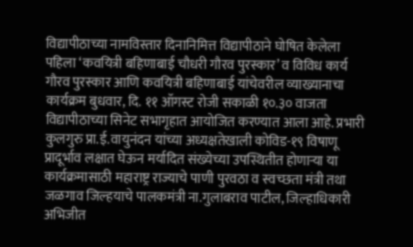विद्यापीठाच्या नामविस्तार दिनानिमित्त विद्यापीठाने घोषित केलेला पहिला ‘कवयित्री बहिणाबाई चौधरी गौरव पुरस्कार’ व विविध कार्य गौरव पुरस्कार आणि कवयित्री बहिणाबाई यांचेवरील व्याख्यानाचा कार्यक्रम बुधवार, दि. ११ ऑगस्ट रोजी सकाळी १०.३० वाजता विद्यापीठाच्या सिनेट सभागृहात आयोजित करण्यात आला आहे. प्रभारी कुलगुरु प्रा.ई.वायुनंदन यांच्या अध्यक्षतेखाली कोविड-१९ विषाणू प्रादूर्भाव लक्षात घेऊन मर्यादित संख्येच्या उपस्थितीत होणाऱ्या या कार्यक्रमासाठी महाराष्ट्र राज्याचे पाणी पुरवठा व स्वच्छता मंत्री तथा जळगाव जिल्हयाचे पालकमंत्री ना.गुलाबराव पाटील, जिल्हाधिकारी अभिजीत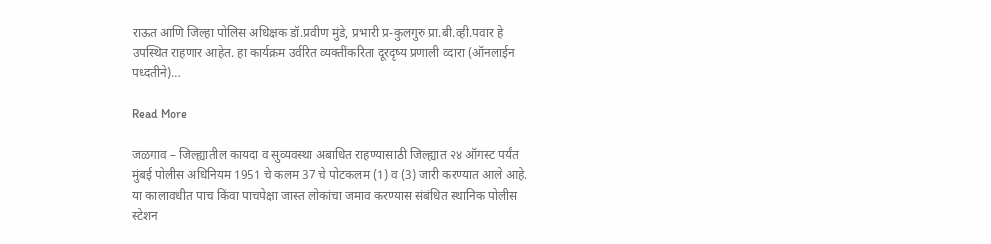राऊत आणि जिल्हा पोलिस अधिक्षक डॉ.प्रवीण मुंडे, प्रभारी प्र-कुलगुरु प्रा.बी.व्ही.पवार हे उपस्थित राहणार आहेत. हा कार्यक्रम उर्वरित व्यक्तींकरिता दूरदृष्य प्रणाली व्दारा (ऑनलाईन पध्दतीने)…

Read More

जळगाव – जिल्ह्यातील कायदा व सुव्यवस्था अबाधित राहण्यासाठी जिल्ह्यात २४ ऑगस्ट पर्यंत मुंबई पोलीस अधिनियम 1951 चे कलम 37 चे पोटकलम (1) व (3) जारी करण्यात आले आहे. या कालावधीत पाच किंवा पाचपेक्षा जास्त लोकांचा जमाव करण्यास संबंधित स्थानिक पोलीस स्टेशन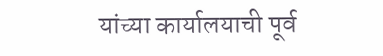यांच्या कार्यालयाची पूर्व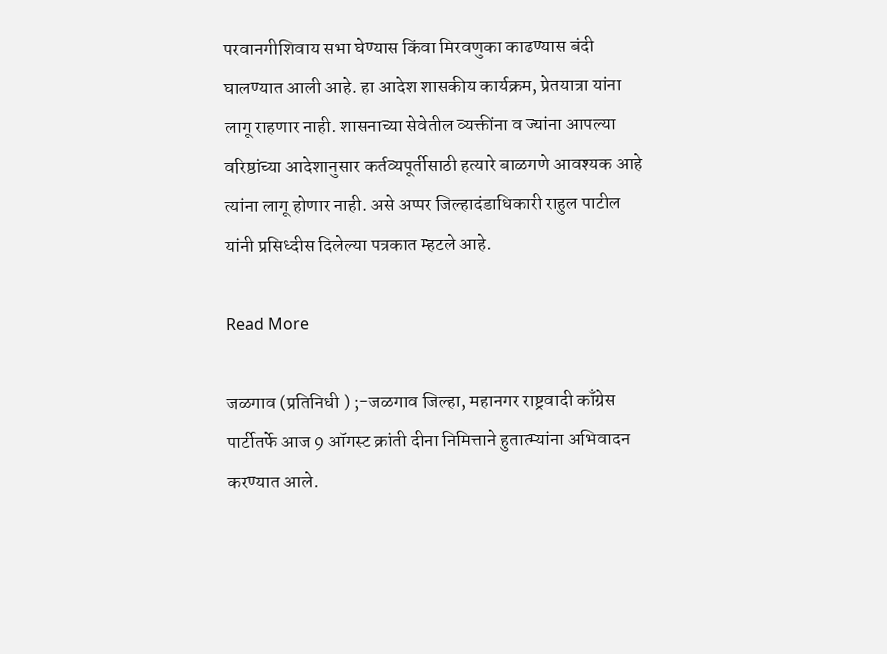परवानगीशिवाय सभा घेण्यास किंवा मिरवणुका काढण्यास बंदी घालण्यात आली आहे. हा आदेश शासकीय कार्यक्रम, प्रेतयात्रा यांना लागू राहणार नाही. शासनाच्या सेवेतील व्यक्तींना व ज्यांना आपल्या वरिष्ठांच्या आदेशानुसार कर्तव्यपूर्तीसाठी हत्यारे बाळगणे आवश्यक आहे त्यांना लागू होणार नाही. असे अप्पर जिल्हादंडाधिकारी राहुल पाटील यांनी प्रसिध्दीस दिलेल्या पत्रकात म्हटले आहे.

Read More

जळगाव (प्रतिनिधी ) ;-जळगाव जिल्हा, महानगर राष्ट्रवादी काँग्रेस पार्टीतर्फे आज 9 ऑगस्ट क्रांती दीना निमित्ताने हुतात्म्यांना अभिवादन करण्यात आले.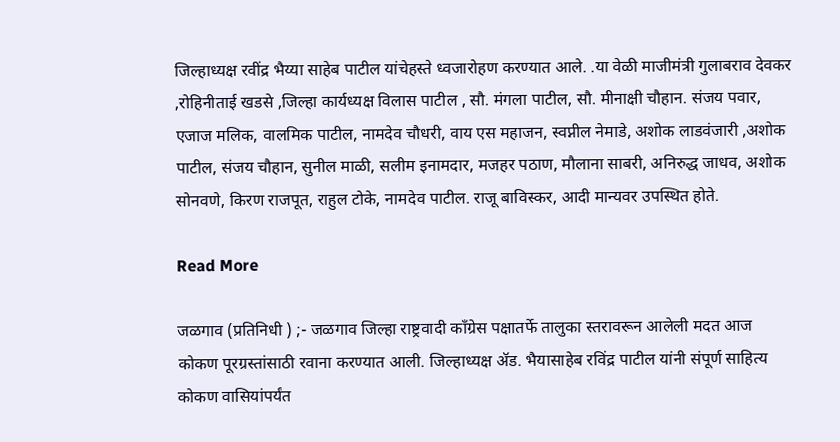जिल्हाध्यक्ष रवींद्र भैय्या साहेब पाटील यांचेहस्ते ध्वजारोहण करण्यात आले. .या वेळी माजीमंत्री गुलाबराव देवकर ,रोहिनीताई खडसे ,जिल्हा कार्यध्यक्ष विलास पाटील , सौ. मंगला पाटील, सौ. मीनाक्षी चौहान. संजय पवार, एजाज मलिक, वालमिक पाटील, नामदेव चौधरी, वाय एस महाजन, स्वप्नील नेमाडे, अशोक लाडवंजारी ,अशोक पाटील, संजय चौहान, सुनील माळी, सलीम इनामदार, मजहर पठाण, मौलाना साबरी, अनिरुद्ध जाधव, अशोक सोनवणे, किरण राजपूत, राहुल टोके, नामदेव पाटील. राजू बाविस्कर, आदी मान्यवर उपस्थित होते.

Read More

जळगाव (प्रतिनिधी ) ;- जळगाव जिल्हा राष्ट्रवादी काँग्रेस पक्षातर्फे तालुका स्तरावरून आलेली मदत आज कोकण पूरग्रस्तांसाठी रवाना करण्यात आली. जिल्हाध्यक्ष ॲड. भैयासाहेब रविंद्र पाटील यांनी संपूर्ण साहित्य कोकण वासियांपर्यंत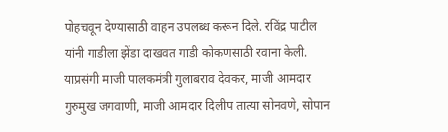पोहचवून देण्यासाठी वाहन उपलब्ध करून दिले. रविंद्र पाटील यांनी गाडीला झेंडा दाखवत गाडी कोकणसाठी रवाना केली. याप्रसंगी माजी पालकमंत्री गुलाबराव देवकर, माजी आमदार गुरुमुख जगवाणी, माजी आमदार दिलीप तात्या सोनवणे, सोपान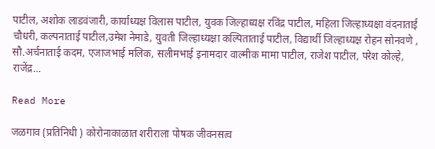पाटील, अशोक लाडवंजारी, कार्याध्यक्ष विलास पाटील, युवक जिल्हाध्यक्ष रविंद्र पाटील, महिला जिल्हाध्यक्षा वंदनाताई चौधरी, कल्पनाताई पाटील,उमेश नेमाडे, युवती जिल्हाध्यक्षा कल्पिताताई पाटील, विद्यार्थी जिल्हाध्यक्ष रोहन सोनवणे , सौ.अर्चनाताई कदम, एजाजभाई मलिक, सलीमभाई इनामदार वाल्मीक मामा पाटील, राजेश पाटील, परेश कोल्हे, राजेंद्र…

Read More

जळगाव (प्रतिनिधी ) कोरोनाकाळात शरीराला पोषक जीवनसत्व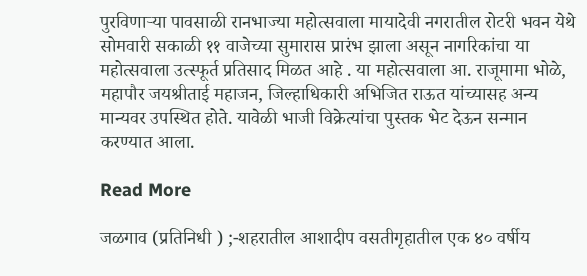पुरविणाऱ्या पावसाळी रानभाज्या महोत्सवाला मायादेवी नगरातील रोटरी भवन येथे सोमवारी सकाळी ११ वाजेच्या सुमारास प्रारंभ झाला असून नागरिकांचा या महोत्सवाला उत्स्फूर्त प्रतिसाद मिळत आहे . या महोत्सवाला आ. राजूमामा भोळे, महापौर जयश्रीताई महाजन, जिल्हाधिकारी अभिजित राऊत यांच्यासह अन्य मान्यवर उपस्थित होते. यावेळी भाजी विक्रेत्यांचा पुस्तक भेट देऊन सन्मान करण्यात आला.

Read More

जळगाव (प्रतिनिधी ) ;-शहरातील आशादीप वसतीगृहातील एक ४० वर्षीय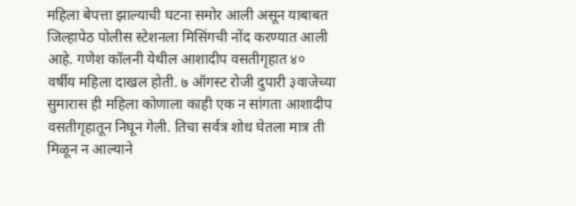महिला बेपत्ता झाल्याची घटना समोर आली असून याबाबत जिल्हापेठ पोलीस स्टेशनला मिसिंगची नोंद करण्यात आली आहे. गणेश कॉलनी येथील आशादीप वसतीगृहात ४० वर्षीय महिला दाखल होती. ७ ऑगस्ट रोजी दुपारी ३वाजेच्या सुमारास ही महिला कोणाला काही एक न सांगता आशादीप वसतीगृहातून निघून गेली. तिचा सर्वत्र शोध घेतला मात्र ती मिळून न आल्याने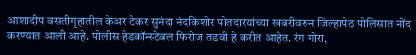आशादीप वसतीगृहातील केअर टेकर सुनंदा नंदकिशोर पोतदारयांच्या खबरीवरुन जिल्हापेठ पोलिसात नोंद करण्यात आली आहे. पोलीस हेडकॉन्स्टेबल फिरोज तडवी हे करीत आहेत. रंग गोरा,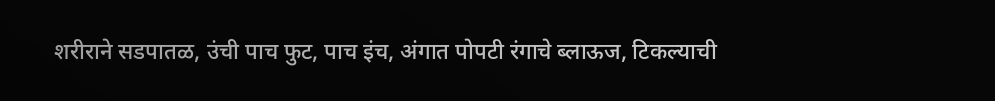शरीराने सडपातळ, उंची पाच फुट, पाच इंच, अंगात पोपटी रंगाचे ब्लाऊज, टिकल्याची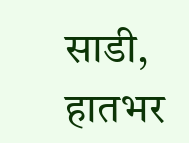साडी, हातभर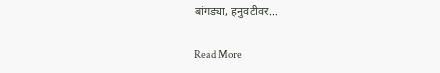बांगड्या, हनुवटीवर…

Read More